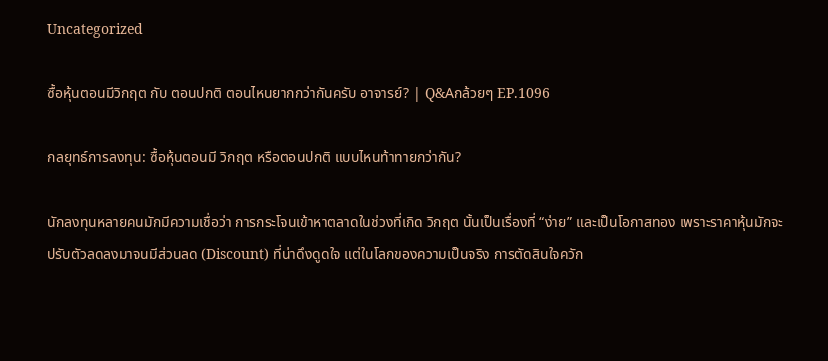Uncategorized

ซื้อหุ้นตอนมีวิกฤต กับ ตอนปกติ ตอนไหนยากกว่ากันครับ อาจารย์? | Q&Aกล้วยๆ EP.1096

กลยุทธ์การลงทุน: ซื้อหุ้นตอนมี วิกฤต หรือตอนปกติ แบบไหนท้าทายกว่ากัน?

นักลงทุนหลายคนมักมีความเชื่อว่า การกระโจนเข้าหาตลาดในช่วงที่เกิด วิกฤต นั้นเป็นเรื่องที่ “ง่าย” และเป็นโอกาสทอง เพราะราคาหุ้นมักจะปรับตัวลดลงมาจนมีส่วนลด (Discount) ที่น่าดึงดูดใจ แต่ในโลกของความเป็นจริง การตัดสินใจควัก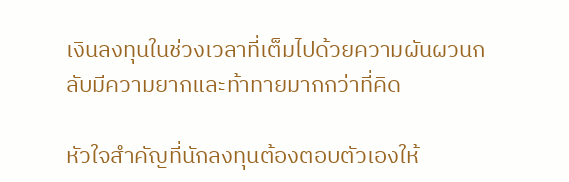เงินลงทุนในช่วงเวลาที่เต็มไปด้วยความผันผวนกลับมีความยากและท้าทายมากกว่าที่คิด

หัวใจสำคัญที่นักลงทุนต้องตอบตัวเองให้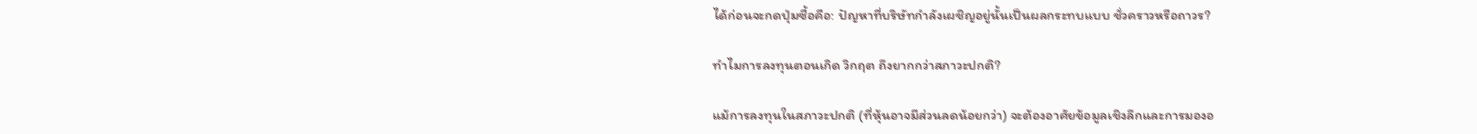ได้ก่อนจะกดปุ่มซื้อคือ: ปัญหาที่บริษัทกำลังเผชิญอยู่นั้นเป็นผลกระทบแบบ ชั่วคราวหรือถาวร?

ทำไมการลงทุนตอนเกิด วิกฤต ถึงยากกว่าสภาวะปกติ?

แม้การลงทุนในสภาวะปกติ (ที่หุ้นอาจมีส่วนลดน้อยกว่า) จะต้องอาศัยข้อมูลเชิงลึกและการมองอ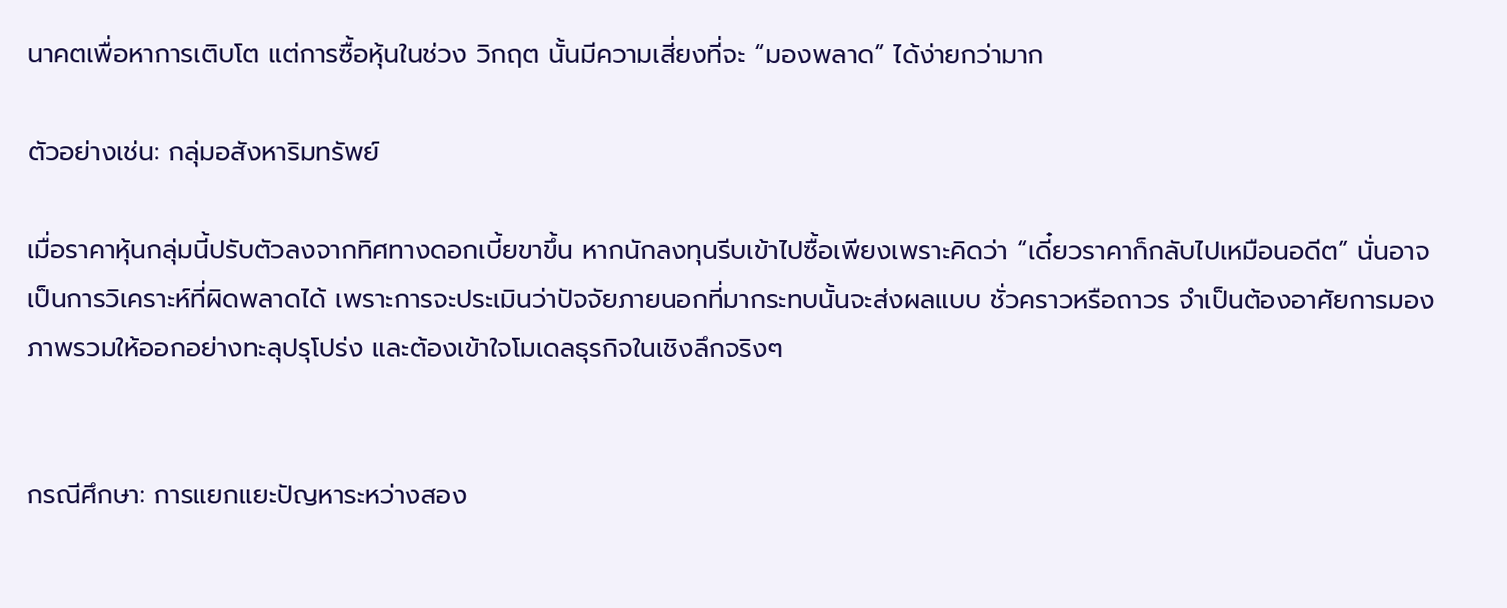นาคตเพื่อหาการเติบโต แต่การซื้อหุ้นในช่วง วิกฤต นั้นมีความเสี่ยงที่จะ “มองพลาด” ได้ง่ายกว่ามาก

ตัวอย่างเช่น: กลุ่มอสังหาริมทรัพย์

เมื่อราคาหุ้นกลุ่มนี้ปรับตัวลงจากทิศทางดอกเบี้ยขาขึ้น หากนักลงทุนรีบเข้าไปซื้อเพียงเพราะคิดว่า “เดี๋ยวราคาก็กลับไปเหมือนอดีต” นั่นอาจเป็นการวิเคราะห์ที่ผิดพลาดได้ เพราะการจะประเมินว่าปัจจัยภายนอกที่มากระทบนั้นจะส่งผลแบบ ชั่วคราวหรือถาวร จำเป็นต้องอาศัยการมองภาพรวมให้ออกอย่างทะลุปรุโปร่ง และต้องเข้าใจโมเดลธุรกิจในเชิงลึกจริงๆ


กรณีศึกษา: การแยกแยะปัญหาระหว่างสอง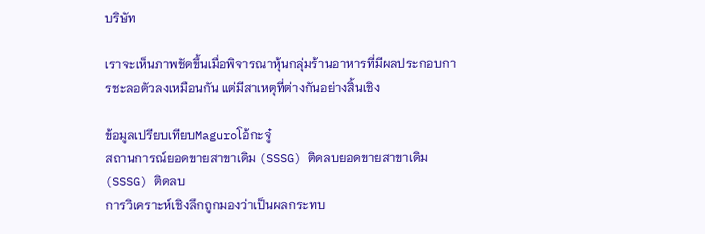บริษัท

เราจะเห็นภาพชัดขึ้นเมื่อพิจารณาหุ้นกลุ่มร้านอาหารที่มีผลประกอบการชะลอตัวลงเหมือนกัน แต่มีสาเหตุที่ต่างกันอย่างสิ้นเชิง

ข้อมูลเปรียบเทียบMaguroโอ้กะจู๋
สถานการณ์ยอดขายสาขาเดิม (SSSG) ติดลบยอดขายสาขาเดิม (SSSG) ติดลบ
การวิเคราะห์เชิงลึกถูกมองว่าเป็นผลกระทบ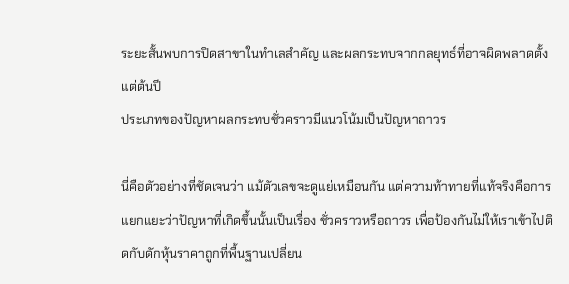ระยะสั้นพบการปิดสาขาในทำเลสำคัญ และผลกระทบจากกลยุทธ์ที่อาจผิดพลาดตั้งแต่ต้นปี
ประเภทของปัญหาผลกระทบชั่วคราวมีแนวโน้มเป็นปัญหาถาวร

นี่คือตัวอย่างที่ชัดเจนว่า แม้ตัวเลขจะดูแย่เหมือนกัน แต่ความท้าทายที่แท้จริงคือการแยกแยะว่าปัญหาที่เกิดขึ้นนั้นเป็นเรื่อง ชั่วคราวหรือถาวร เพื่อป้องกันไม่ให้เราเข้าไปติดกับดักหุ้นราคาถูกที่พื้นฐานเปลี่ยน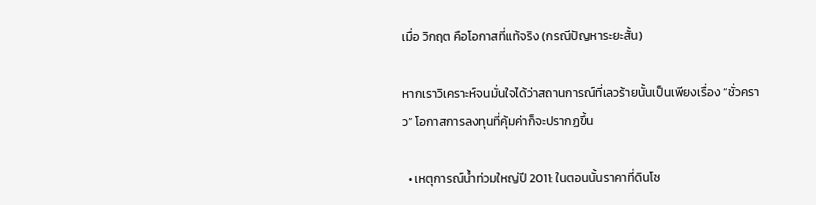เมื่อ วิกฤต คือโอกาสที่แท้จริง (กรณีปัญหาระยะสั้น)

หากเราวิเคราะห์จนมั่นใจได้ว่าสถานการณ์ที่เลวร้ายนั้นเป็นเพียงเรื่อง “ชั่วคราว” โอกาสการลงทุนที่คุ้มค่าก็จะปรากฏขึ้น

  • เหตุการณ์น้ำท่วมใหญ่ปี 2011: ในตอนนั้นราคาที่ดินโซ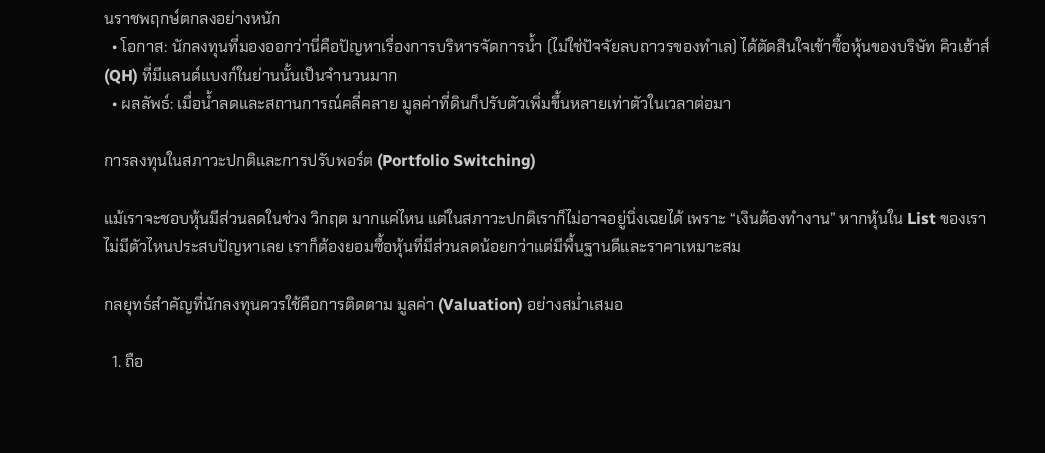นราชพฤกษ์ตกลงอย่างหนัก
  • โอกาส: นักลงทุนที่มองออกว่านี่คือปัญหาเรื่องการบริหารจัดการน้ำ (ไม่ใช่ปัจจัยลบถาวรของทำเล) ได้ตัดสินใจเข้าซื้อหุ้นของบริษัท คิวเฮ้าส์ (QH) ที่มีแลนด์แบงก์ในย่านนั้นเป็นจำนวนมาก
  • ผลลัพธ์: เมื่อน้ำลดและสถานการณ์คลี่คลาย มูลค่าที่ดินก็ปรับตัวเพิ่มขึ้นหลายเท่าตัวในเวลาต่อมา

การลงทุนในสภาวะปกติและการปรับพอร์ต (Portfolio Switching)

แม้เราจะชอบหุ้นมีส่วนลดในช่วง วิกฤต มากแค่ไหน แต่ในสภาวะปกติเราก็ไม่อาจอยู่นิ่งเฉยได้ เพราะ “เงินต้องทำงาน” หากหุ้นใน List ของเราไม่มีตัวไหนประสบปัญหาเลย เราก็ต้องยอมซื้อหุ้นที่มีส่วนลดน้อยกว่าแต่มีพื้นฐานดีและราคาเหมาะสม

กลยุทธ์สำคัญที่นักลงทุนควรใช้คือการติดตาม มูลค่า (Valuation) อย่างสม่ำเสมอ

  1. ถือ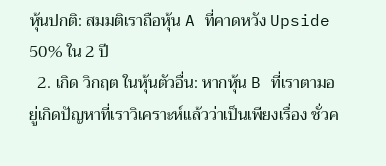หุ้นปกติ: สมมติเราถือหุ้น A ที่คาดหวัง Upside 50% ใน 2 ปี
  2. เกิด วิกฤต ในหุ้นตัวอื่น: หากหุ้น B ที่เราตามอยู่เกิดปัญหาที่เราวิเคราะห์แล้วว่าเป็นเพียงเรื่อง ชั่วค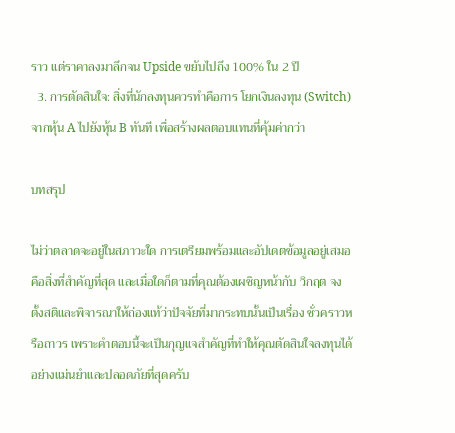ราว แต่ราคาลงมาลึกจน Upside ขยับไปถึง 100% ใน 2 ปี
  3. การตัดสินใจ: สิ่งที่นักลงทุนควรทำคือการ โยกเงินลงทุน (Switch) จากหุ้น A ไปยังหุ้น B ทันที เพื่อสร้างผลตอบแทนที่คุ้มค่ากว่า

บทสรุป

ไม่ว่าตลาดจะอยู่ในสภาวะใด การเตรียมพร้อมและอัปเดตข้อมูลอยู่เสมอคือสิ่งที่สำคัญที่สุด และเมื่อใดก็ตามที่คุณต้องเผชิญหน้ากับ วิกฤต จงตั้งสติและพิจารณาให้ถ่องแท้ว่าปัจจัยที่มากระทบนั้นเป็นเรื่อง ชั่วคราวหรือถาวร เพราะคำตอบนี้จะเป็นกุญแจสำคัญที่ทำให้คุณตัดสินใจลงทุนได้อย่างแม่นยำและปลอดภัยที่สุดครับ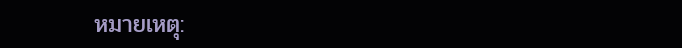หมายเหตุ: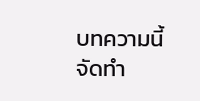บทความนี้จัดทำ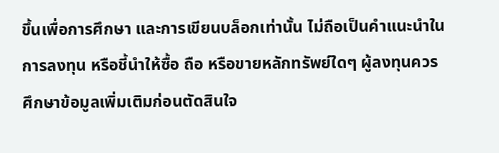ขึ้นเพื่อการศึกษา และการเขียนบล็อกเท่านั้น ไม่ถือเป็นคำแนะนำในการลงทุน หรือชี้นำให้ซื้อ ถือ หรือขายหลักทรัพย์ใดๆ ผู้ลงทุนควรศึกษาข้อมูลเพิ่มเติมก่อนตัดสินใจ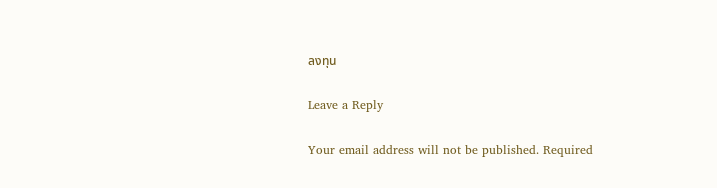ลงทุน

Leave a Reply

Your email address will not be published. Required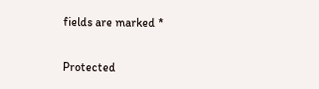fields are marked *

Protected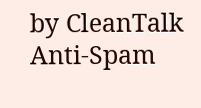by CleanTalk Anti-Spam